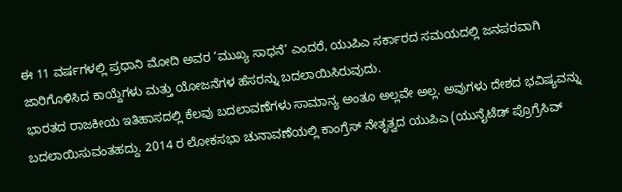ಈ 11 ವರ್ಷಗಳಲ್ಲಿ ಪ್ರಧಾನಿ ಮೋದಿ ಅವರ ‘ಮುಖ್ಯ ಸಾಧನೆ’ ಎಂದರೆ, ಯುಪಿಎ ಸರ್ಕಾರದ ಸಮಯದಲ್ಲಿ ಜನಪರವಾಗಿ ಜಾರಿಗೊಳಿಸಿದ ಕಾಯ್ದೆಗಳು ಮತ್ತು ಯೋಜನೆಗಳ ಹೆಸರನ್ನು ಬದಲಾಯಿಸಿರುವುದು.
ಭಾರತದ ರಾಜಕೀಯ ಇತಿಹಾಸದಲ್ಲಿ ಕೆಲವು ಬದಲಾವಣೆಗಳು ಸಾಮಾನ್ಯ ಅಂತೂ ಅಲ್ಲವೇ ಅಲ್ಲ. ಅವುಗಳು ದೇಶದ ಭವಿಷ್ಯವನ್ನು ಬದಲಾಯಿಸುವಂತಹದ್ದು. 2014 ರ ಲೋಕಸಭಾ ಚುನಾವಣೆಯಲ್ಲಿ ಕಾಂಗ್ರೆಸ್ ನೇತೃತ್ವದ ಯುಪಿಎ (ಯುನೈಟೆಡ್ ಪ್ರೊಗ್ರೆಸಿವ್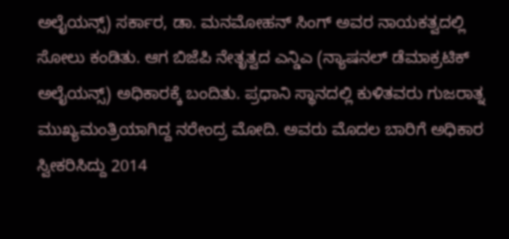ಅಲೈಯನ್ಸ್) ಸರ್ಕಾರ, ಡಾ. ಮನಮೋಹನ್ ಸಿಂಗ್ ಅವರ ನಾಯಕತ್ವದಲ್ಲಿ ಸೋಲು ಕಂಡಿತು. ಆಗ ಬಿಜೆಪಿ ನೇತೃತ್ವದ ಎನ್ಡಿಎ (ನ್ಯಾಷನಲ್ ಡೆಮಾಕ್ರಟಿಕ್ ಅಲೈಯನ್ಸ್) ಅಧಿಕಾರಕ್ಕೆ ಬಂದಿತು. ಪ್ರಧಾನಿ ಸ್ಥಾನದಲ್ಲಿ ಕುಳಿತವರು ಗುಜರಾತ್ನ ಮುಖ್ಯಮಂತ್ರಿಯಾಗಿದ್ದ ನರೇಂದ್ರ ಮೋದಿ. ಅವರು ಮೊದಲ ಬಾರಿಗೆ ಅಧಿಕಾರ ಸ್ವೀಕರಿಸಿದ್ದು 2014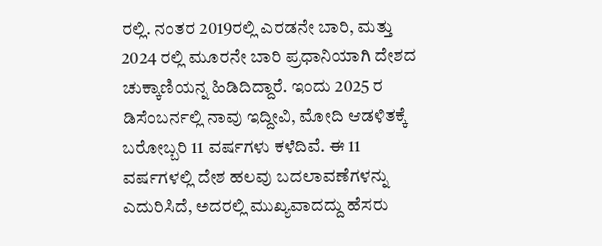ರಲ್ಲಿ. ನಂತರ 2019ರಲ್ಲಿ ಎರಡನೇ ಬಾರಿ, ಮತ್ತು 2024 ರಲ್ಲಿ ಮೂರನೇ ಬಾರಿ ಪ್ರಧಾನಿಯಾಗಿ ದೇಶದ ಚುಕ್ಕಾಣಿಯನ್ನ ಹಿಡಿದಿದ್ದಾರೆ. ಇಂದು 2025 ರ ಡಿಸೆಂಬರ್ನಲ್ಲಿ ನಾವು ಇದ್ದೀವಿ, ಮೋದಿ ಆಡಳಿತಕ್ಕೆ ಬರೋಬ್ಬರಿ 11 ವರ್ಷಗಳು ಕಳೆದಿವೆ. ಈ 11 ವರ್ಷಗಳಲ್ಲಿ ದೇಶ ಹಲವು ಬದಲಾವಣೆಗಳನ್ನು ಎದುರಿಸಿದೆ, ಅದರಲ್ಲಿ ಮುಖ್ಯವಾದದ್ದು ಹೆಸರು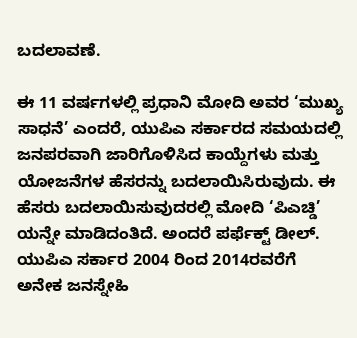ಬದಲಾವಣೆ.

ಈ 11 ವರ್ಷಗಳಲ್ಲಿ ಪ್ರಧಾನಿ ಮೋದಿ ಅವರ ‘ಮುಖ್ಯ ಸಾಧನೆ’ ಎಂದರೆ, ಯುಪಿಎ ಸರ್ಕಾರದ ಸಮಯದಲ್ಲಿ ಜನಪರವಾಗಿ ಜಾರಿಗೊಳಿಸಿದ ಕಾಯ್ದೆಗಳು ಮತ್ತು ಯೋಜನೆಗಳ ಹೆಸರನ್ನು ಬದಲಾಯಿಸಿರುವುದು. ಈ ಹೆಸರು ಬದಲಾಯಿಸುವುದರಲ್ಲಿ ಮೋದಿ ‘ಪಿಎಚ್ಡಿ’ ಯನ್ನೇ ಮಾಡಿದಂತಿದೆ. ಅಂದರೆ ಪರ್ಫೆಕ್ಟ್ ಡೀಲ್. ಯುಪಿಎ ಸರ್ಕಾರ 2004 ರಿಂದ 2014ರವರೆಗೆ ಅನೇಕ ಜನಸ್ನೇಹಿ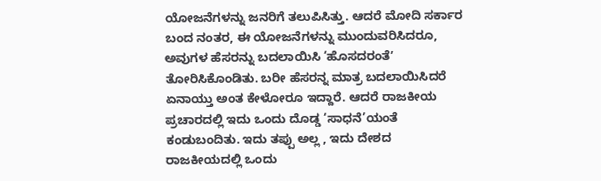ಯೋಜನೆಗಳನ್ನು ಜನರಿಗೆ ತಲುಪಿಸಿತ್ತು. ಆದರೆ ಮೋದಿ ಸರ್ಕಾರ ಬಂದ ನಂತರ, ಈ ಯೋಜನೆಗಳನ್ನು ಮುಂದುವರಿಸಿದರೂ, ಅವುಗಳ ಹೆಸರನ್ನು ಬದಲಾಯಿಸಿ ‘ಹೊಸದರಂತೆʼ ತೋರಿಸಿಕೊಂಡಿತು. ಬರೀ ಹೆಸರನ್ನ ಮಾತ್ರ ಬದಲಾಯಿಸಿದರೆ ಏನಾಯ್ತು ಅಂತ ಕೇಳೋರೂ ಇದ್ದಾರೆ. ಆದರೆ ರಾಜಕೀಯ ಪ್ರಚಾರದಲ್ಲಿ ಇದು ಒಂದು ದೊಡ್ಡ ‘ಸಾಧನೆ’ಯಂತೆ ಕಂಡುಬಂದಿತು. ಇದು ತಪ್ಪು ಅಲ್ಲ , ಇದು ದೇಶದ ರಾಜಕೀಯದಲ್ಲಿ ಒಂದು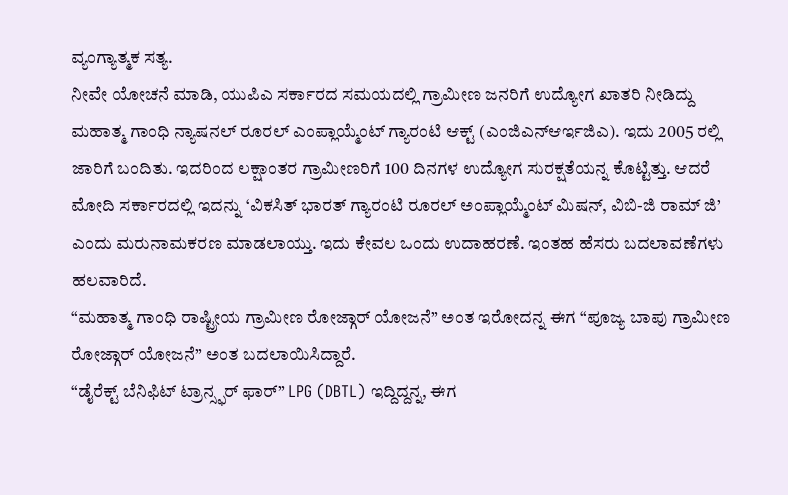ವ್ಯಂಗ್ಯಾತ್ಮಕ ಸತ್ಯ.
ನೀವೇ ಯೋಚನೆ ಮಾಡಿ, ಯುಪಿಎ ಸರ್ಕಾರದ ಸಮಯದಲ್ಲಿ ಗ್ರಾಮೀಣ ಜನರಿಗೆ ಉದ್ಯೋಗ ಖಾತರಿ ನೀಡಿದ್ದು ಮಹಾತ್ಮ ಗಾಂಧಿ ನ್ಯಾಷನಲ್ ರೂರಲ್ ಎಂಪ್ಲಾಯ್ಮೆಂಟ್ ಗ್ಯಾರಂಟಿ ಆಕ್ಟ್ (ಎಂಜಿಎನ್ಆರ್ಇಜಿಎ). ಇದು 2005 ರಲ್ಲಿ ಜಾರಿಗೆ ಬಂದಿತು. ಇದರಿಂದ ಲಕ್ಷಾಂತರ ಗ್ರಾಮೀಣರಿಗೆ 100 ದಿನಗಳ ಉದ್ಯೋಗ ಸುರಕ್ಷತೆಯನ್ನ ಕೊಟ್ಟಿತ್ತು. ಆದರೆ ಮೋದಿ ಸರ್ಕಾರದಲ್ಲಿ ಇದನ್ನು ‘ವಿಕಸಿತ್ ಭಾರತ್ ಗ್ಯಾರಂಟಿ ರೂರಲ್ ಅಂಪ್ಲಾಯ್ಮೆಂಟ್ ಮಿಷನ್, ವಿಬಿ-ಜಿ ರಾಮ್ ಜಿ’ ಎಂದು ಮರುನಾಮಕರಣ ಮಾಡಲಾಯ್ತು. ಇದು ಕೇವಲ ಒಂದು ಉದಾಹರಣೆ. ಇಂತಹ ಹೆಸರು ಬದಲಾವಣೆಗಳು ಹಲವಾರಿದೆ.
“ಮಹಾತ್ಮ ಗಾಂಧಿ ರಾಷ್ಟ್ರೀಯ ಗ್ರಾಮೀಣ ರೋಜ್ಗಾರ್ ಯೋಜನೆ” ಅಂತ ಇರೋದನ್ನ ಈಗ “ಪೂಜ್ಯ ಬಾಪು ಗ್ರಾಮೀಣ ರೋಜ್ಗಾರ್ ಯೋಜನೆ” ಅಂತ ಬದಲಾಯಿಸಿದ್ದಾರೆ.
“ಡೈರೆಕ್ಟ್ ಬೆನಿಫಿಟ್ ಟ್ರಾನ್ಸ್ಫರ್ ಫಾರ್” LPG (DBTL) ಇದ್ದಿದ್ದನ್ನ, ಈಗ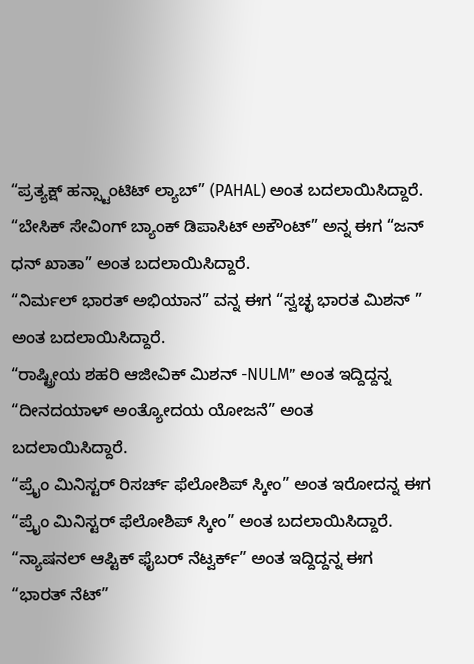“ಪ್ರತ್ಯಕ್ಷ್ ಹನ್ಸ್ಟಾಂಟಿಟ್ ಲ್ಯಾಬ್” (PAHAL) ಅಂತ ಬದಲಾಯಿಸಿದ್ದಾರೆ.
“ಬೇಸಿಕ್ ಸೇವಿಂಗ್ ಬ್ಯಾಂಕ್ ಡಿಪಾಸಿಟ್ ಅಕೌಂಟ್” ಅನ್ನ ಈಗ “ಜನ್ ಧನ್ ಖಾತಾ” ಅಂತ ಬದಲಾಯಿಸಿದ್ದಾರೆ.
“ನಿರ್ಮಲ್ ಭಾರತ್ ಅಭಿಯಾನ” ವನ್ನ ಈಗ “ಸ್ವಚ್ಛ ಭಾರತ ಮಿಶನ್ ” ಅಂತ ಬದಲಾಯಿಸಿದ್ದಾರೆ.
“ರಾಷ್ಟ್ರೀಯ ಶಹರಿ ಆಜೀವಿಕ್ ಮಿಶನ್ -NULM” ಅಂತ ಇದ್ದಿದ್ದನ್ನ “ದೀನದಯಾಳ್ ಅಂತ್ಯೋದಯ ಯೋಜನೆ” ಅಂತ ಬದಲಾಯಿಸಿದ್ದಾರೆ.
“ಪ್ರೈಂ ಮಿನಿಸ್ಟರ್ ರಿಸರ್ಚ್ ಫೆಲೋಶಿಪ್ ಸ್ಕೀಂ” ಅಂತ ಇರೋದನ್ನ ಈಗ “ಪ್ರೈಂ ಮಿನಿಸ್ಟರ್ ಫೆಲೋಶಿಪ್ ಸ್ಕೀಂ” ಅಂತ ಬದಲಾಯಿಸಿದ್ದಾರೆ.
“ನ್ಯಾಷನಲ್ ಆಪ್ಟಿಕ್ ಫೈಬರ್ ನೆಟ್ವರ್ಕ್” ಅಂತ ಇದ್ದಿದ್ದನ್ನ ಈಗ “ಭಾರತ್ ನೆಟ್”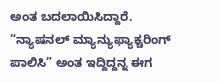ಅಂತ ಬದಲಾಯಿಸಿದ್ದಾರೆ.
“ನ್ಯಾಷನಲ್ ಮ್ಯಾನ್ಯುಫ್ಯಾಕ್ಚರಿಂಗ್ ಪಾಲಿಸಿ” ಅಂತ ಇದ್ದಿದ್ದನ್ನ ಈಗ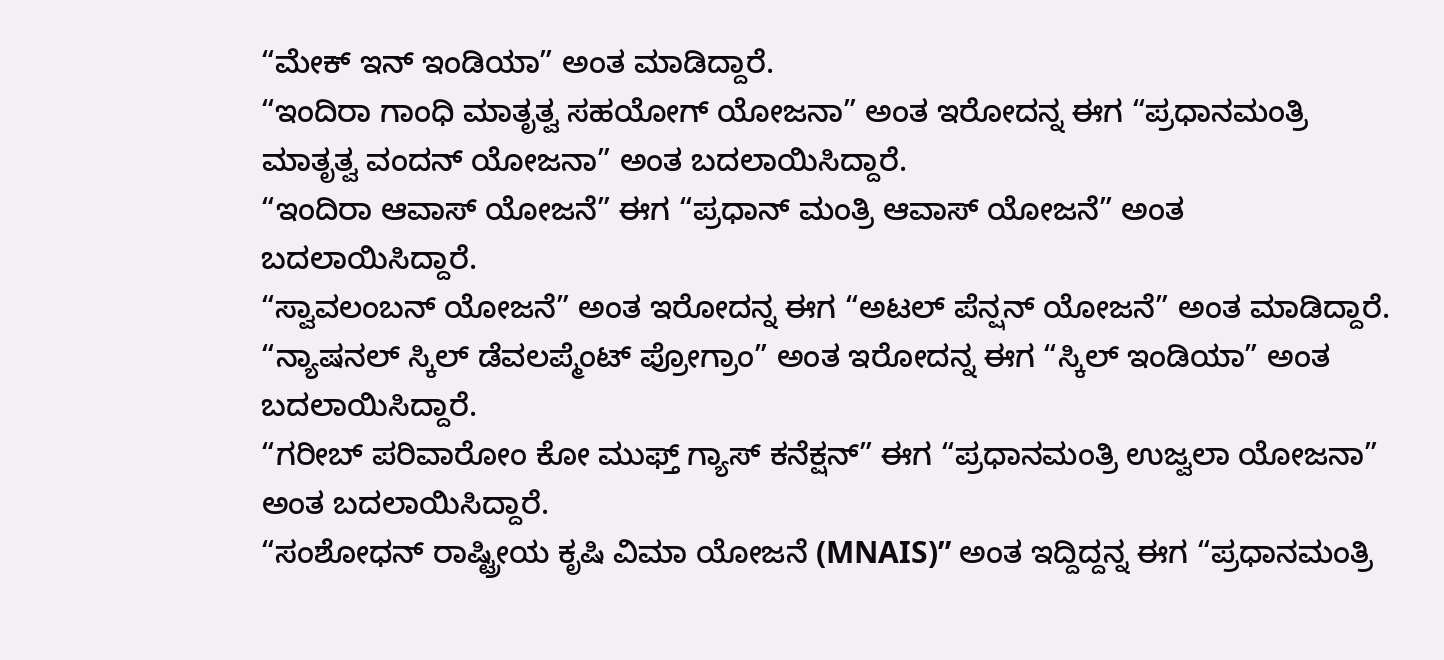“ಮೇಕ್ ಇನ್ ಇಂಡಿಯಾ” ಅಂತ ಮಾಡಿದ್ದಾರೆ.
“ಇಂದಿರಾ ಗಾಂಧಿ ಮಾತೃತ್ವ ಸಹಯೋಗ್ ಯೋಜನಾ” ಅಂತ ಇರೋದನ್ನ ಈಗ “ಪ್ರಧಾನಮಂತ್ರಿ ಮಾತೃತ್ವ ವಂದನ್ ಯೋಜನಾ” ಅಂತ ಬದಲಾಯಿಸಿದ್ದಾರೆ.
“ಇಂದಿರಾ ಆವಾಸ್ ಯೋಜನೆ” ಈಗ “ಪ್ರಧಾನ್ ಮಂತ್ರಿ ಆವಾಸ್ ಯೋಜನೆ” ಅಂತ ಬದಲಾಯಿಸಿದ್ದಾರೆ.
“ಸ್ವಾವಲಂಬನ್ ಯೋಜನೆ” ಅಂತ ಇರೋದನ್ನ ಈಗ “ಅಟಲ್ ಪೆನ್ಷನ್ ಯೋಜನೆ” ಅಂತ ಮಾಡಿದ್ದಾರೆ.
“ನ್ಯಾಷನಲ್ ಸ್ಕಿಲ್ ಡೆವಲಪ್ಮೆಂಟ್ ಪ್ರೋಗ್ರಾಂ” ಅಂತ ಇರೋದನ್ನ ಈಗ “ಸ್ಕಿಲ್ ಇಂಡಿಯಾ” ಅಂತ ಬದಲಾಯಿಸಿದ್ದಾರೆ.
“ಗರೀಬ್ ಪರಿವಾರೋಂ ಕೋ ಮುಫ್ತ್ ಗ್ಯಾಸ್ ಕನೆಕ್ಷನ್” ಈಗ “ಪ್ರಧಾನಮಂತ್ರಿ ಉಜ್ವಲಾ ಯೋಜನಾ” ಅಂತ ಬದಲಾಯಿಸಿದ್ದಾರೆ.
“ಸಂಶೋಧನ್ ರಾಷ್ಟ್ರೀಯ ಕೃಷಿ ವಿಮಾ ಯೋಜನೆ (MNAIS)” ಅಂತ ಇದ್ದಿದ್ದನ್ನ ಈಗ “ಪ್ರಧಾನಮಂತ್ರಿ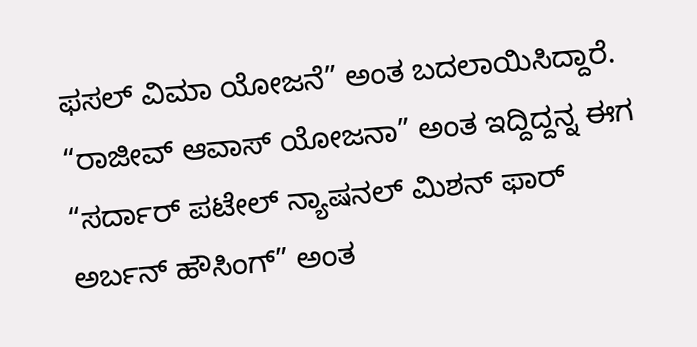ಫಸಲ್ ವಿಮಾ ಯೋಜನೆ” ಅಂತ ಬದಲಾಯಿಸಿದ್ದಾರೆ.
“ರಾಜೀವ್ ಆವಾಸ್ ಯೋಜನಾ” ಅಂತ ಇದ್ದಿದ್ದನ್ನ ಈಗ “ಸರ್ದಾರ್ ಪಟೇಲ್ ನ್ಯಾಷನಲ್ ಮಿಶನ್ ಫಾರ್ ಅರ್ಬನ್ ಹೌಸಿಂಗ್” ಅಂತ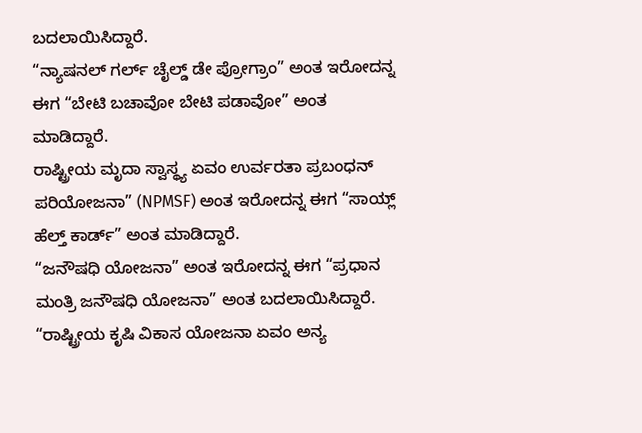ಬದಲಾಯಿಸಿದ್ದಾರೆ.
“ನ್ಯಾಷನಲ್ ಗರ್ಲ್ ಚೈಲ್ಡ್ ಡೇ ಪ್ರೋಗ್ರಾಂ” ಅಂತ ಇರೋದನ್ನ ಈಗ “ಬೇಟಿ ಬಚಾವೋ ಬೇಟಿ ಪಡಾವೋ” ಅಂತ ಮಾಡಿದ್ದಾರೆ.
ರಾಷ್ಟ್ರೀಯ ಮೃದಾ ಸ್ವಾಸ್ಥ್ಯ ಏವಂ ಉರ್ವರತಾ ಪ್ರಬಂಧನ್ ಪರಿಯೋಜನಾ” (NPMSF) ಅಂತ ಇರೋದನ್ನ ಈಗ “ಸಾಯ್ಲ್ ಹೆಲ್ತ್ ಕಾರ್ಡ್” ಅಂತ ಮಾಡಿದ್ದಾರೆ.
“ಜನೌಷಧಿ ಯೋಜನಾ” ಅಂತ ಇರೋದನ್ನ ಈಗ “ಪ್ರಧಾನ ಮಂತ್ರಿ ಜನೌಷಧಿ ಯೋಜನಾ” ಅಂತ ಬದಲಾಯಿಸಿದ್ದಾರೆ.
“ರಾಷ್ಟ್ರೀಯ ಕೃಷಿ ವಿಕಾಸ ಯೋಜನಾ ಏವಂ ಅನ್ಯ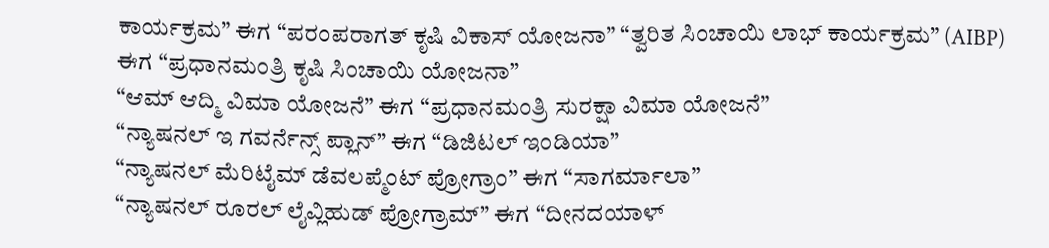ಕಾರ್ಯಕ್ರಮ” ಈಗ “ಪರಂಪರಾಗತ್ ಕೃಷಿ ವಿಕಾಸ್ ಯೋಜನಾ” “ತ್ವರಿತ ಸಿಂಚಾಯಿ ಲಾಭ್ ಕಾರ್ಯಕ್ರಮ” (AIBP) ಈಗ “ಪ್ರಧಾನಮಂತ್ರಿ ಕೃಷಿ ಸಿಂಚಾಯಿ ಯೋಜನಾ”
“ಆಮ್ ಆದ್ಮಿ ವಿಮಾ ಯೋಜನೆ” ಈಗ “ಪ್ರಧಾನಮಂತ್ರಿ ಸುರಕ್ಷಾ ವಿಮಾ ಯೋಜನೆ”
“ನ್ಯಾಷನಲ್ ಇ ಗವರ್ನೆನ್ಸ್ ಪ್ಲಾನ್” ಈಗ “ಡಿಜಿಟಲ್ ಇಂಡಿಯಾ”
“ನ್ಯಾಷನಲ್ ಮೆರಿಟೈಮ್ ಡೆವಲಪ್ಮೆಂಟ್ ಪ್ರೋಗ್ರಾಂ” ಈಗ “ಸಾಗರ್ಮಾಲಾ”
“ನ್ಯಾಷನಲ್ ರೂರಲ್ ಲೈವ್ಲಿಹುಡ್ ಪ್ರೋಗ್ರಾಮ್” ಈಗ “ದೀನದಯಾಳ್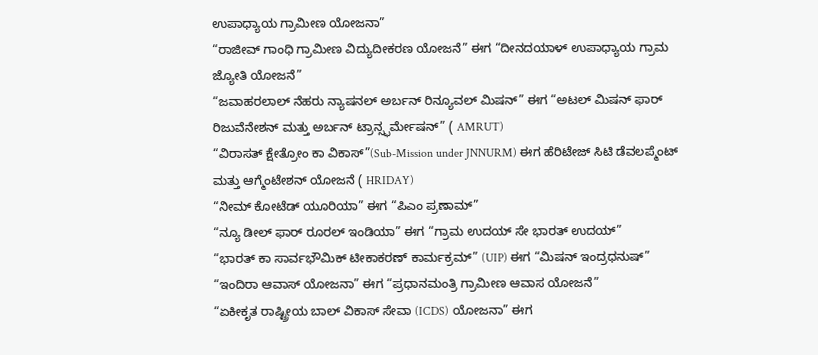ಉಪಾಧ್ಯಾಯ ಗ್ರಾಮೀಣ ಯೋಜನಾ”
“ರಾಜೀವ್ ಗಾಂಧಿ ಗ್ರಾಮೀಣ ವಿದ್ಯುದೀಕರಣ ಯೋಜನೆ” ಈಗ “ದೀನದಯಾಳ್ ಉಪಾಧ್ಯಾಯ ಗ್ರಾಮ ಜ್ಯೋತಿ ಯೋಜನೆ”
“ಜವಾಹರಲಾಲ್ ನೆಹರು ನ್ಯಾಷನಲ್ ಅರ್ಬನ್ ರಿನ್ಯೂವಲ್ ಮಿಷನ್” ಈಗ “ಅಟಲ್ ಮಿಷನ್ ಫಾರ್ ರಿಜುವೆನೇಶನ್ ಮತ್ತು ಅರ್ಬನ್ ಟ್ರಾನ್ಸ್ಫರ್ಮೇಷನ್” ( AMRUT)
“ವಿರಾಸತ್ ಕ್ಷೇತ್ರೋಂ ಕಾ ವಿಕಾಸ್”(Sub-Mission under JNNURM) ಈಗ ಹೆರಿಟೇಜ್ ಸಿಟಿ ಡೆವಲಪ್ಮೆಂಟ್ ಮತ್ತು ಆಗ್ಮೆಂಟೇಶನ್ ಯೋಜನೆ ( HRIDAY)
“ನೀಮ್ ಕೋಟೆಡ್ ಯೂರಿಯಾ” ಈಗ “ಪಿಎಂ ಪ್ರಣಾಮ್”
“ನ್ಯೂ ಡೀಲ್ ಫಾರ್ ರೂರಲ್ ಇಂಡಿಯಾ” ಈಗ “ಗ್ರಾಮ ಉದಯ್ ಸೇ ಭಾರತ್ ಉದಯ್”
“ಭಾರತ್ ಕಾ ಸಾರ್ವಭೌಮಿಕ್ ಟೀಕಾಕರಣ್ ಕಾರ್ಮಕ್ರಮ್” (UIP) ಈಗ “ಮಿಷನ್ ಇಂದ್ರಧನುಷ್”
“ಇಂದಿರಾ ಆವಾಸ್ ಯೋಜನಾ” ಈಗ “ಪ್ರಧಾನಮಂತ್ರಿ ಗ್ರಾಮೀಣ ಆವಾಸ ಯೋಜನೆ”
“ಏಕೀಕೃತ ರಾಷ್ಟ್ರೀಯ ಬಾಲ್ ವಿಕಾಸ್ ಸೇವಾ (ICDS) ಯೋಜನಾ” ಈಗ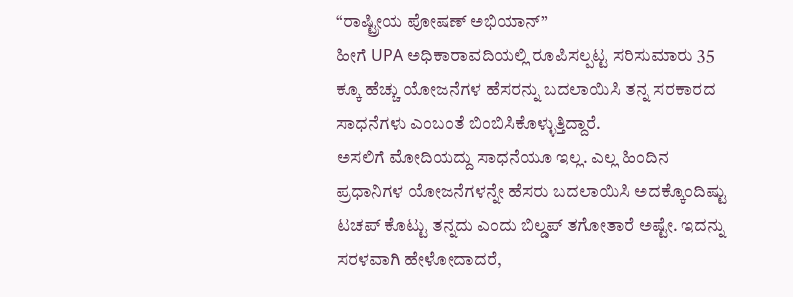“ರಾಷ್ಟ್ರೀಯ ಪೋಷಣ್ ಅಭಿಯಾನ್”
ಹೀಗೆ UPA ಅಧಿಕಾರಾವದಿಯಲ್ಲಿ ರೂಪಿಸಲ್ಪಟ್ಟ ಸರಿಸುಮಾರು 35 ಕ್ಕೂ ಹೆಚ್ಚು ಯೋಜನೆಗಳ ಹೆಸರನ್ನು ಬದಲಾಯಿಸಿ ತನ್ನ ಸರಕಾರದ ಸಾಧನೆಗಳು ಎಂಬಂತೆ ಬಿಂಬಿಸಿಕೊಳ್ಳುತ್ತಿದ್ದಾರೆ.
ಅಸಲಿಗೆ ಮೋದಿಯದ್ದು ಸಾಧನೆಯೂ ಇಲ್ಲ. ಎಲ್ಲ ಹಿಂದಿನ ಪ್ರಧಾನಿಗಳ ಯೋಜನೆಗಳನ್ನೇ ಹೆಸರು ಬದಲಾಯಿಸಿ ಅದಕ್ಕೊಂದಿಷ್ಟು ಟಚಪ್ ಕೊಟ್ಟು ತನ್ನದು ಎಂದು ಬಿಲ್ಡಪ್ ತಗೋತಾರೆ ಅಷ್ಟೇ. ಇದನ್ನು ಸರಳವಾಗಿ ಹೇಳೋದಾದರೆ,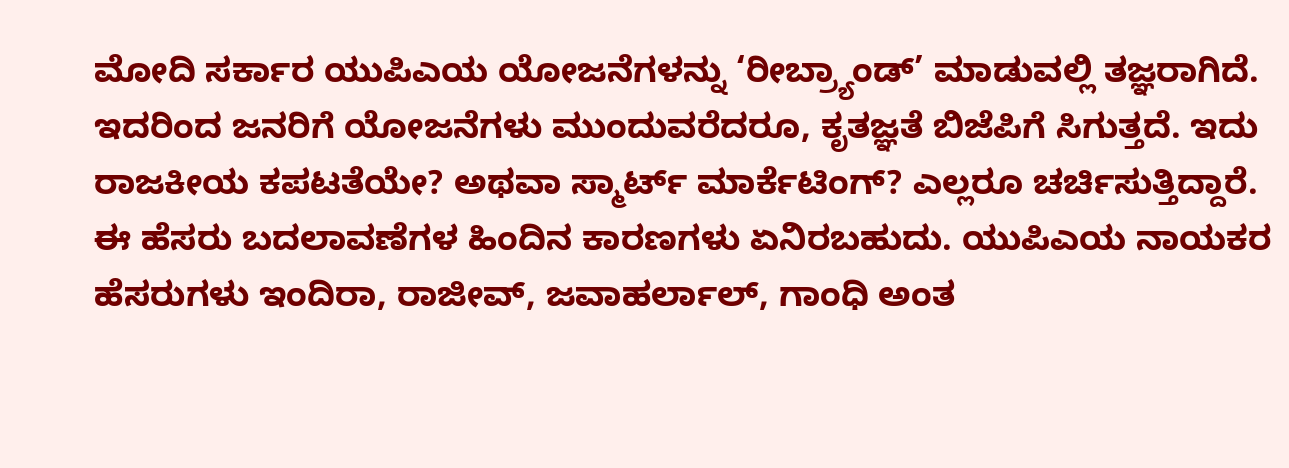ಮೋದಿ ಸರ್ಕಾರ ಯುಪಿಎಯ ಯೋಜನೆಗಳನ್ನು ‘ರೀಬ್ರ್ಯಾಂಡ್’ ಮಾಡುವಲ್ಲಿ ತಜ್ಞರಾಗಿದೆ. ಇದರಿಂದ ಜನರಿಗೆ ಯೋಜನೆಗಳು ಮುಂದುವರೆದರೂ, ಕೃತಜ್ಞತೆ ಬಿಜೆಪಿಗೆ ಸಿಗುತ್ತದೆ. ಇದು ರಾಜಕೀಯ ಕಪಟತೆಯೇ? ಅಥವಾ ಸ್ಮಾರ್ಟ್ ಮಾರ್ಕೆಟಿಂಗ್? ಎಲ್ಲರೂ ಚರ್ಚಿಸುತ್ತಿದ್ದಾರೆ.
ಈ ಹೆಸರು ಬದಲಾವಣೆಗಳ ಹಿಂದಿನ ಕಾರಣಗಳು ಏನಿರಬಹುದು. ಯುಪಿಎಯ ನಾಯಕರ ಹೆಸರುಗಳು ಇಂದಿರಾ, ರಾಜೀವ್, ಜವಾಹರ್ಲಾಲ್, ಗಾಂಧಿ ಅಂತ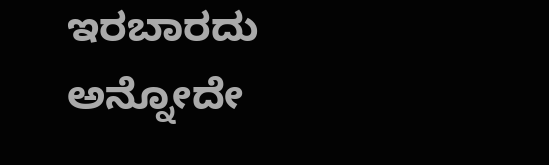ಇರಬಾರದು ಅನ್ನೋದೇ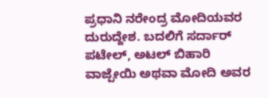ಪ್ರಧಾನಿ ನರೇಂದ್ರ ಮೋದಿಯವರ ದುರುದ್ದೇಶ. ಬದಲಿಗೆ ಸರ್ದಾರ್ ಪಟೇಲ್, ಅಟಲ್ ಬಿಹಾರಿ ವಾಜ್ಪೇಯಿ ಅಥವಾ ಮೋದಿ ಅವರ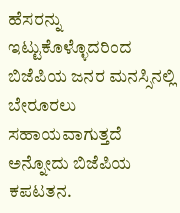ಹೆಸರನ್ನು ಇಟ್ಟುಕೊಳ್ಳೊದರಿಂದ ಬಿಜೆಪಿಯ ಜನರ ಮನಸ್ಸಿನಲ್ಲಿ ಬೇರೂರಲು ಸಹಾಯವಾಗುತ್ತದೆ ಅನ್ನೋದು ಬಿಜೆಪಿಯ ಕಪಟತನ.